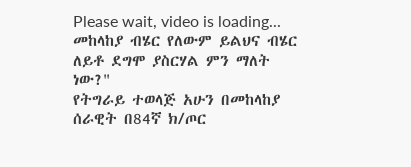Please wait, video is loading...
መከላከያ ብሄር የለውም ይልህና ብሄር ለይቶ ደግሞ ያስርሃል ምን ማለት ነው?"
የትግራይ ተወላጅ አሁን በመከላከያ ሰራዊት በ84ኛ ክ/ጦር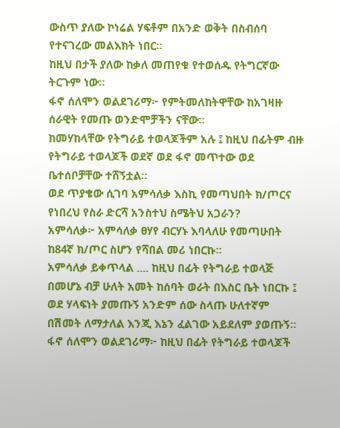ውስጥ ያለው ኮነሬል ሃፍቶም በአንድ ወቅት በስብሰባ የተናገረው መልእክት ነበር።
ከዚህ በታች ያለው ከቃለ መጠየቁ የተወሰዱ የትግርኛው ትርጉም ነው።
ፋኖ ሰለሞን ወልደገሪማ፦ የምትመለከትዋቸው ከአገዛዙ ሰራዊት የመጡ ወንድሞቻችን ናቸው።
ከመሃከላቸው የትግራይ ተወላጆችም አሉ ፤ ከዚህ በፊትም ብዙ የትግራይ ተወላጆች ወደኛ ወደ ፋኖ መጥተው ወደ ቤተሰቦቻቸው ተሸኝቷል።
ወደ ጥያቄው ሲገባ አምሳለቃ እስኪ የመጣህበት ክ/ጦርና የነበረህ የስራ ድርሻ አንስተህ ስሜትህ አጋራን?
አምሳለቃ፦ አምሳለቃ ፀሃየ ብርሃኑ እባላለሁ የመጣሁበት ከ84ኛ ክ/ጦር ስሆን የሻበል መሪ ነበርኩ።
አምሳለቃ ይቀጥላል .... ከዚህ በፊት የትግራይ ተወላጅ በመሆኔ ብቻ ሁለት አመት ከሰባት ወራት በእስር ቤት ነበርኩ ፤ ወደ ሃላፍነት ያመጡኝ አንድም ሰው ስላጡ ሁለተኛም በሽመት ለማታለል እንጂ እኔን ፈልገው አይደለም ያወጡኝ።
ፋኖ ሰለሞን ወልደገሪማ፦ ከዚህ በፊት የትግራይ ተወላጆች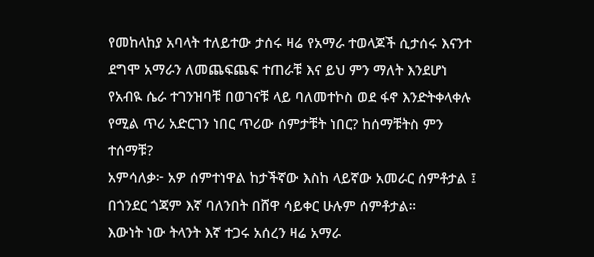የመከላከያ አባላት ተለይተው ታሰሩ ዛሬ የአማራ ተወላጆች ሲታሰሩ እናንተ ደግሞ አማራን ለመጨፍጨፍ ተጠራቹ እና ይህ ምን ማለት እንደሆነ የአብዪ ሴራ ተገንዝባቹ በወገናቹ ላይ ባለመተኮስ ወደ ፋኖ እንድትቀላቀሉ የሚል ጥሪ አድርገን ነበር ጥሪው ሰምታቹት ነበር? ከሰማቹትስ ምን ተሰማቹ?
አምሳለቃ፦ አዎ ሰምተነዋል ከታችኛው እስከ ላይኛው አመራር ሰምቶታል ፤ በጎንደር ጎጃም እኛ ባለንበት በሸዋ ሳይቀር ሁሉም ሰምቶታል።
እውነት ነው ትላንት እኛ ተጋሩ አሰረን ዛሬ አማራ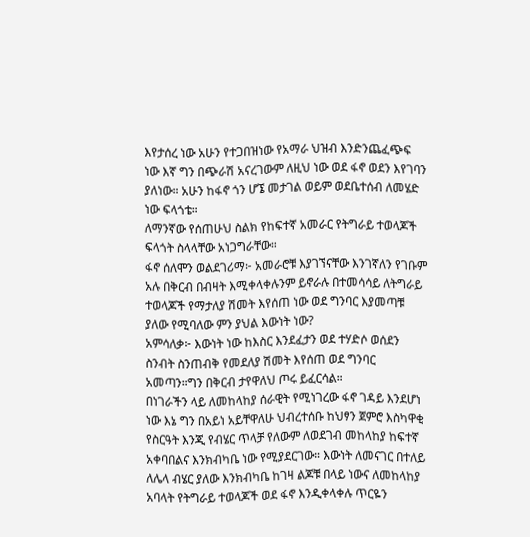እየታሰረ ነው አሁን የተጋበዝነው የአማራ ህዝብ እንድንጨፈጭፍ ነው እኛ ግን በጭራሽ አናረገውም ለዚህ ነው ወደ ፋኖ ወደን እየገባን ያለነው። አሁን ከፋኖ ጎን ሆኜ መታገል ወይም ወደቤተሰብ ለመሄድ ነው ፍላጎቴ።
ለማንኛው የሰጠሁህ ስልክ የከፍተኛ አመራር የትግራይ ተወላጆች ፍላጎት ስላላቸው አነጋግራቸው።
ፋኖ ሰለሞን ወልደገሪማ፦ አመራሮቹ እያገኘናቸው እንገኛለን የገቡም አሉ በቅርብ በብዛት እሚቀላቀሉንም ይኖራሉ በተመሳሳይ ለትግራይ ተወላጆች የማታለያ ሽመት እየሰጠ ነው ወደ ግንባር እያመጣቹ ያለው የሚባለው ምን ያህል እውነት ነው?
አምሳለቃ፦ እውነት ነው ከእስር እንደፈታን ወደ ተሃድሶ ወሰደን ስንብት ስንጠብቅ የመደለያ ሽመት እየሰጠ ወደ ግንባር አመጣን።ግን በቅርብ ታየዋለህ ጦሩ ይፈርሳል።
በነገራችን ላይ ለመከላከያ ሰራዊት የሚነገረው ፋኖ ገዳይ እንደሆነ ነው እኔ ግን በአይነ አይቸዋለሁ ህብረተሰቡ ከህፃን ጀምሮ እስካዋቂ የስርዓት እንጂ የብሄር ጥላቻ የለውም ለወደገብ መከላከያ ከፍተኛ አቀባበልና እንክብካቤ ነው የሚያደርገው። እውነት ለመናገር በተለይ ለሌላ ብሄር ያለው እንክብካቤ ከገዛ ልጆቹ በላይ ነውና ለመከላከያ አባላት የትግራይ ተወላጆች ወደ ፋኖ እንዲቀላቀሉ ጥርዬን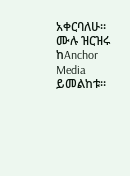አቀርባለሁ።
ሙሉ ዝርዝሩ ከAnchor Media ይመልከቱ።